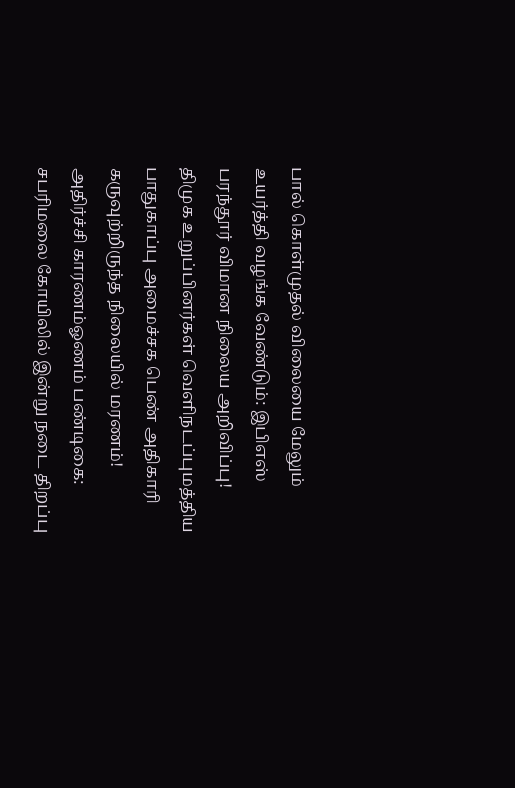பால் கொள்முதல் விலையை மேலும் உயர்த்தி வழங்க வேண்டும்: இபிஎஸ் பரந்தூர் விமான நிலைய அறிவிப்பு! திமுக உறுப்பினர்கள் வெளிநடப்புமத்திய பாதுகாப்பு அமைச்சக பெண் அதிகாரி கருவுற்றிருந்த நிலையில் மரணம்! அதிர்ச்சி காரணம்ஓணம் பண்டிகை: சபரிமலை கோயிலில் இன்று நடை திறப்பு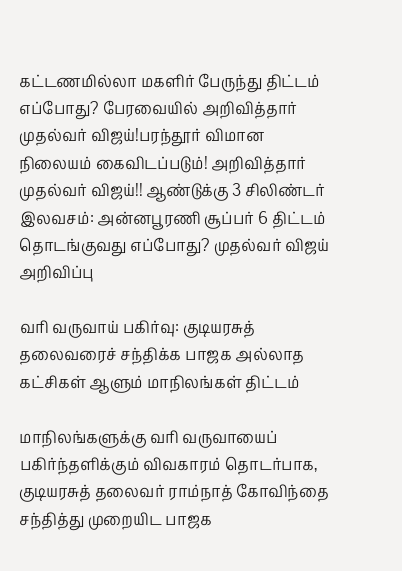கட்டணமில்லா மகளிர் பேருந்து திட்டம் எப்போது? பேரவையில் அறிவித்தார் முதல்வர் விஜய்!பரந்தூர் விமான நிலையம் கைவிடப்படும்! அறிவித்தார் முதல்வர் விஜய்!! ஆண்டுக்கு 3 சிலிண்டர் இலவசம்: அன்னபூரணி சூப்பர் 6 திட்டம் தொடங்குவது எப்போது? முதல்வர் விஜய் அறிவிப்பு

வரி வருவாய் பகிர்வு: குடியரசுத் தலைவரைச் சந்திக்க பாஜக அல்லாத கட்சிகள் ஆளும் மாநிலங்கள் திட்டம்

மாநிலங்களுக்கு வரி வருவாயைப் பகிர்ந்தளிக்கும் விவகாரம் தொடர்பாக, குடியரசுத் தலைவர் ராம்நாத் கோவிந்தை சந்தித்து முறையிட பாஜக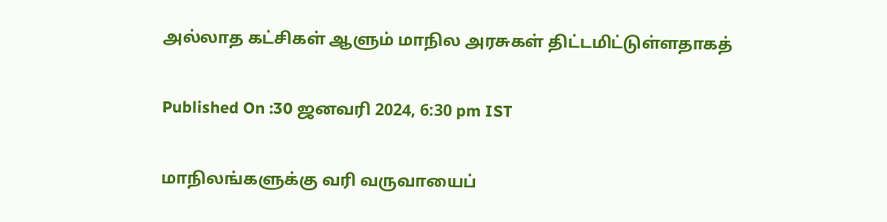அல்லாத கட்சிகள் ஆளும் மாநில அரசுகள் திட்டமிட்டுள்ளதாகத்

Published On :30 ஜனவரி 2024, 6:30 pm IST

மாநிலங்களுக்கு வரி வருவாயைப்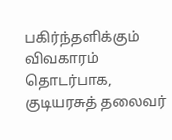பகிர்ந்தளிக்கும் விவகாரம் தொடர்பாக, குடியரசுத் தலைவர்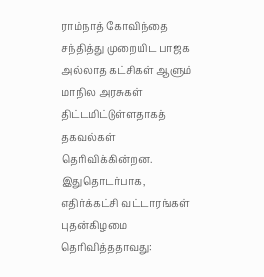ராம்நாத் கோவிந்தை சந்தித்து முறையிட பாஜக அல்லாத கட்சிகள் ஆளும் மாநில அரசுகள் திட்டமிட்டுள்ளதாகத் தகவல்கள் தெரிவிக்கின்றன. இதுதொடர்பாக, எதிர்க்கட்சி வட்டாரங்கள் புதன்கிழமை தெரிவித்ததாவது: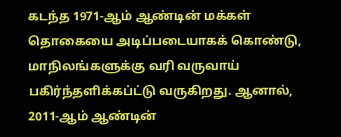கடந்த 1971-ஆம் ஆண்டின் மக்கள் தொகையை அடிப்படையாகக் கொண்டு, மாநிலங்களுக்கு வரி வருவாய் பகிர்ந்தளிக்கப்ட்டு வருகிறது. ஆனால், 2011-ஆம் ஆண்டின்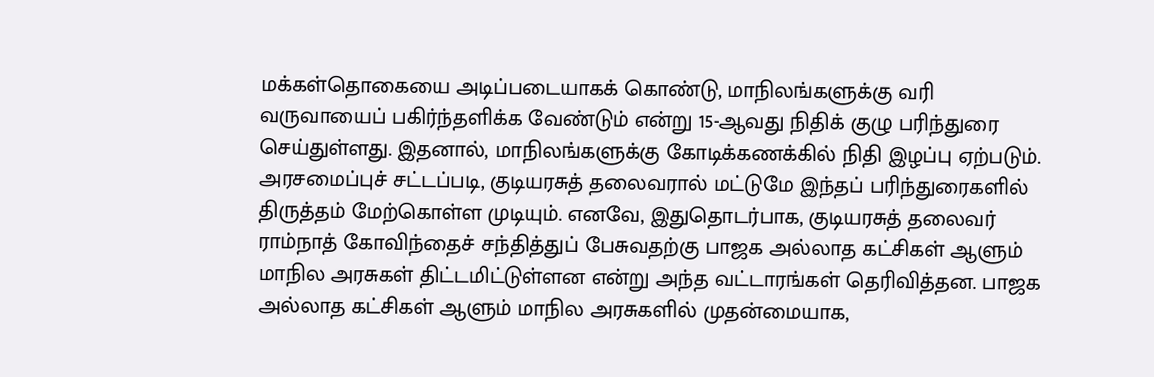மக்கள்தொகையை அடிப்படையாகக் கொண்டு, மாநிலங்களுக்கு வரி வருவாயைப் பகிர்ந்தளிக்க வேண்டும் என்று 15-ஆவது நிதிக் குழு பரிந்துரை செய்துள்ளது. இதனால், மாநிலங்களுக்கு கோடிக்கணக்கில் நிதி இழப்பு ஏற்படும். அரசமைப்புச் சட்டப்படி, குடியரசுத் தலைவரால் மட்டுமே இந்தப் பரிந்துரைகளில் திருத்தம் மேற்கொள்ள முடியும். எனவே, இதுதொடர்பாக, குடியரசுத் தலைவர் ராம்நாத் கோவிந்தைச் சந்தித்துப் பேசுவதற்கு பாஜக அல்லாத கட்சிகள் ஆளும் மாநில அரசுகள் திட்டமிட்டுள்ளன என்று அந்த வட்டாரங்கள் தெரிவித்தன. பாஜக அல்லாத கட்சிகள் ஆளும் மாநில அரசுகளில் முதன்மையாக,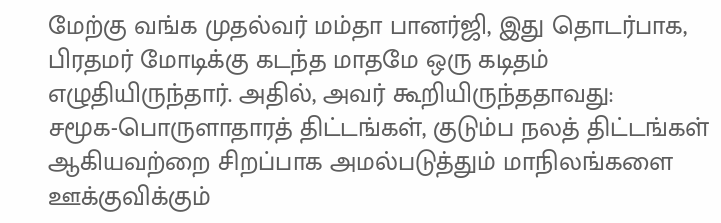மேற்கு வங்க முதல்வர் மம்தா பானர்ஜி, இது தொடர்பாக, பிரதமர் மோடிக்கு கடந்த மாதமே ஒரு கடிதம் எழுதியிருந்தார். அதில், அவர் கூறியிருந்ததாவது:
சமூக-பொருளாதாரத் திட்டங்கள், குடும்ப நலத் திட்டங்கள் ஆகியவற்றை சிறப்பாக அமல்படுத்தும் மாநிலங்களை ஊக்குவிக்கும்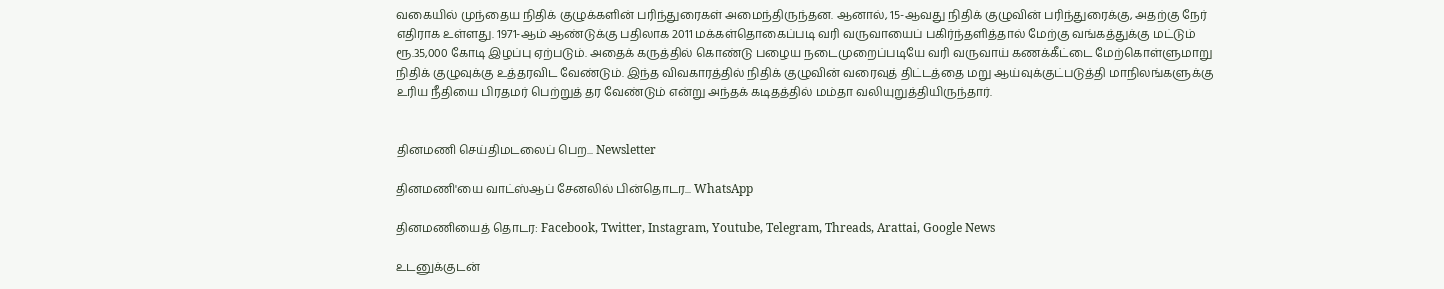வகையில் முந்தைய நிதிக் குழுக்களின் பரிந்துரைகள் அமைந்திருந்தன. ஆனால், 15-ஆவது நிதிக் குழுவின் பரிந்துரைக்கு, அதற்கு நேர் எதிராக உள்ளது. 1971-ஆம் ஆண்டுக்கு பதிலாக 2011 மக்கள்தொகைப்படி வரி வருவாயைப் பகிர்ந்தளித்தால் மேற்கு வங்கத்துக்கு மட்டும் ரூ.35,000 கோடி இழப்பு ஏற்படும். அதைக் கருத்தில் கொண்டு பழைய நடைமுறைப்படியே வரி வருவாய் கணக்கீட்டை மேற்கொள்ளுமாறு நிதிக் குழுவுக்கு உத்தரவிட வேண்டும். இந்த விவகாரத்தில் நிதிக் குழுவின் வரைவுத் திட்டத்தை மறு ஆய்வுக்குட்படுத்தி மாநிலங்களுக்கு உரிய நீதியை பிரதமர் பெற்றுத் தர வேண்டும் என்று அந்தக் கடிதத்தில் மம்தா வலியுறுத்தியிருந்தார்.


தினமணி செய்திமடலைப் பெற... Newsletter

தினமணி'யை வாட்ஸ்ஆப் சேனலில் பின்தொடர... WhatsApp

தினமணியைத் தொடர: Facebook, Twitter, Instagram, Youtube, Telegram, Threads, Arattai, Google News

உடனுக்குடன்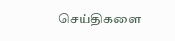செய்திகளை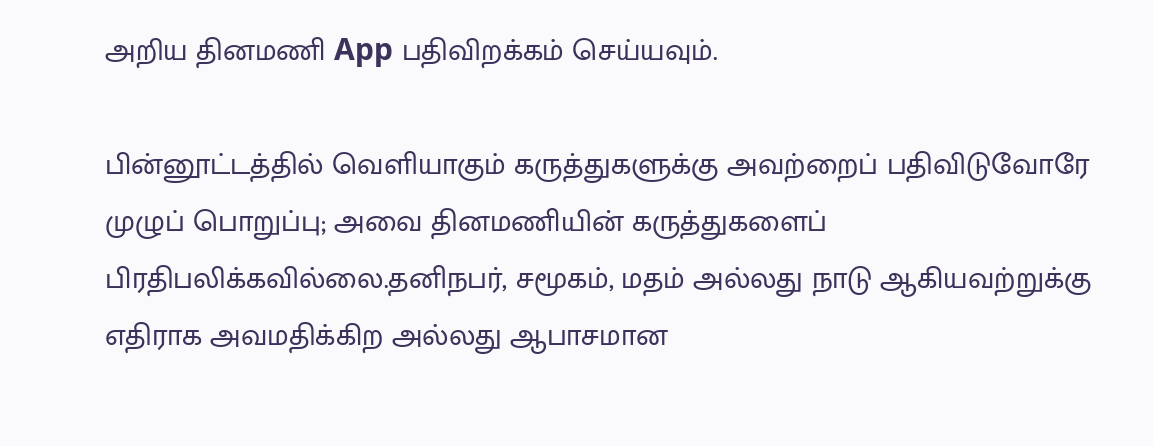அறிய தினமணி App பதிவிறக்கம் செய்யவும்.

பின்னூட்டத்தில் வெளியாகும் கருத்துகளுக்கு அவற்றைப் பதிவிடுவோரே முழுப் பொறுப்பு; அவை தினமணியின் கருத்துகளைப் பிரதிபலிக்கவில்லை.தனிநபர், சமூகம், மதம் அல்லது நாடு ஆகியவற்றுக்கு எதிராக அவமதிக்கிற அல்லது ஆபாசமான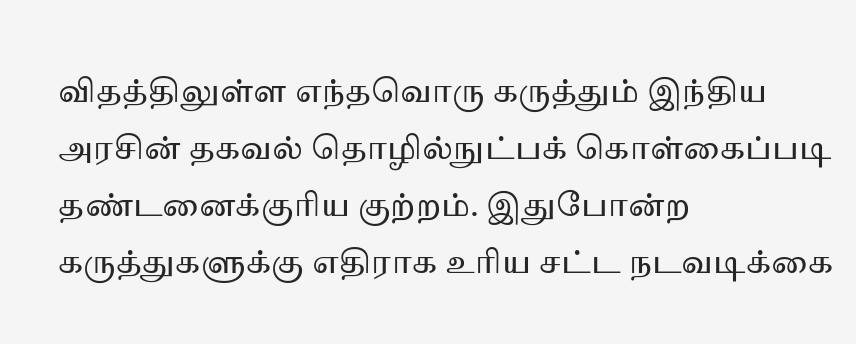விதத்திலுள்ள எந்தவொரு கருத்தும் இந்திய அரசின் தகவல் தொழில்நுட்பக் கொள்கைப்படி தண்டனைக்குரிய குற்றம். இதுபோன்ற கருத்துகளுக்கு எதிராக உரிய சட்ட நடவடிக்கை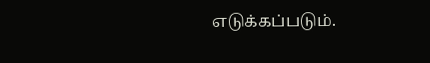எடுக்கப்படும்.